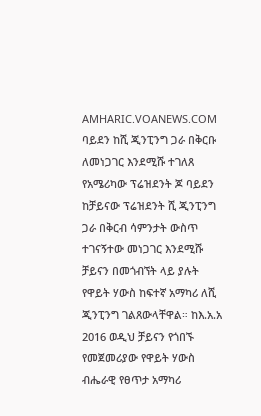AMHARIC.VOANEWS.COM
ባይደን ከሺ ጂንፒንግ ጋራ በቅርቡ ለመነጋገር እንደሚሹ ተገለጸ
የአሜሪካው ፕሬዝደንት ጆ ባይደን ከቻይናው ፕሬዝደንት ሺ ጂንፒንግ ጋራ በቅርብ ሳምንታት ውስጥ ተገናኝተው መነጋገር እንደሚሹ ቻይናን በመጎብኘት ላይ ያሉት የዋይት ሃውስ ከፍተኛ አማካሪ ለሺ ጂንፒንግ ገልጸውላቸዋል። ከእ.አ.አ 2016 ወዲህ ቻይናን የጎበኙ የመጀመሪያው የዋይት ሃውስ ብሔራዊ የፀጥታ አማካሪ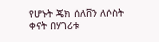የሆኑት ጄክ ሰለቨን ለሶስት ቀናት በሃገሪቱ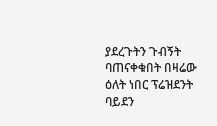ያደረጉትን ጉብኝት ባጠናቀቁበት በዛሬው ዕለት ነበር ፕሬዝደንት ባይደን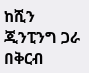ከሺን ጂንፒንግ ጋራ በቅርብ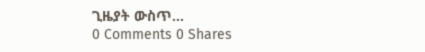ጊዜያት ውስጥ...
0 Comments 0 Shares